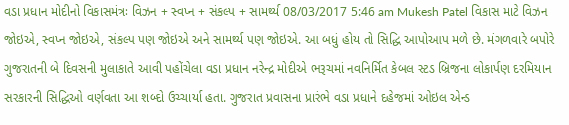વડા પ્રધાન મોદીનો વિકાસમંત્રઃ વિઝન + સ્વપ્ન + સંકલ્પ + સામર્થ્ય 08/03/2017 5:46 am Mukesh Patel વિકાસ માટે વિઝન જોઇએ, સ્વપ્ન જોઇએ, સંકલ્પ પણ જોઇએ અને સામર્થ્ય પણ જોઇએ. આ બધું હોય તો સિદ્ધિ આપોઆપ મળે છે. મંગળવારે બપોરે ગુજરાતની બે દિવસની મુલાકાતે આવી પહોંચેલા વડા પ્રધાન નરેન્દ્ર મોદીએ ભરૂચમાં નવનિર્મિત કેબલ સ્ટડ બ્રિજના લોકાર્પણ દરમિયાન સરકારની સિદ્ધિઓ વર્ણવતા આ શબ્દો ઉચ્ચાર્યા હતા. ગુજરાત પ્રવાસના પ્રારંભે વડા પ્રધાને દહેજમાં ઓઇલ એન્ડ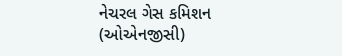નેચરલ ગેસ કમિશન (ઓએનજીસી)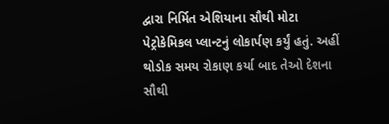દ્વારા નિર્મિત એશિયાના સૌથી મોટા પેટ્રોકેમિકલ પ્લાન્ટનું લોકાર્પણ કર્યું હતું. અહીં થોડોક સમય રોકાણ કર્યા બાદ તેઓ દેશના સૌથી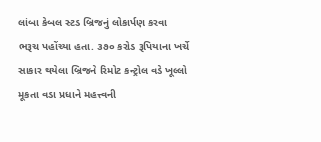લાંબા કેબલ સ્ટડ બ્રિજનું લોકાર્પણ કરવા ભરૂચ પહોંચ્યા હતા. ૩૭૦ કરોડ રૂપિયાના ખર્ચે સાકાર થયેલા બ્રિજને રિમોટ કન્ટ્રોલ વડે ખૂલ્લો મૂકતા વડા પ્રધાને મહત્ત્વની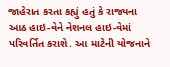જાહેરાત કરતા કહ્યું હતું કે રાજ્યના આઠ હાઇ-વેને નેશનલ હાઇ-વેમાં પરિવર્તિત કરાશે. આ માટેની યોજનાને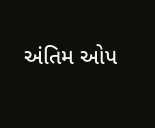અંતિમ ઓપ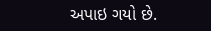અપાઇ ગયો છે.